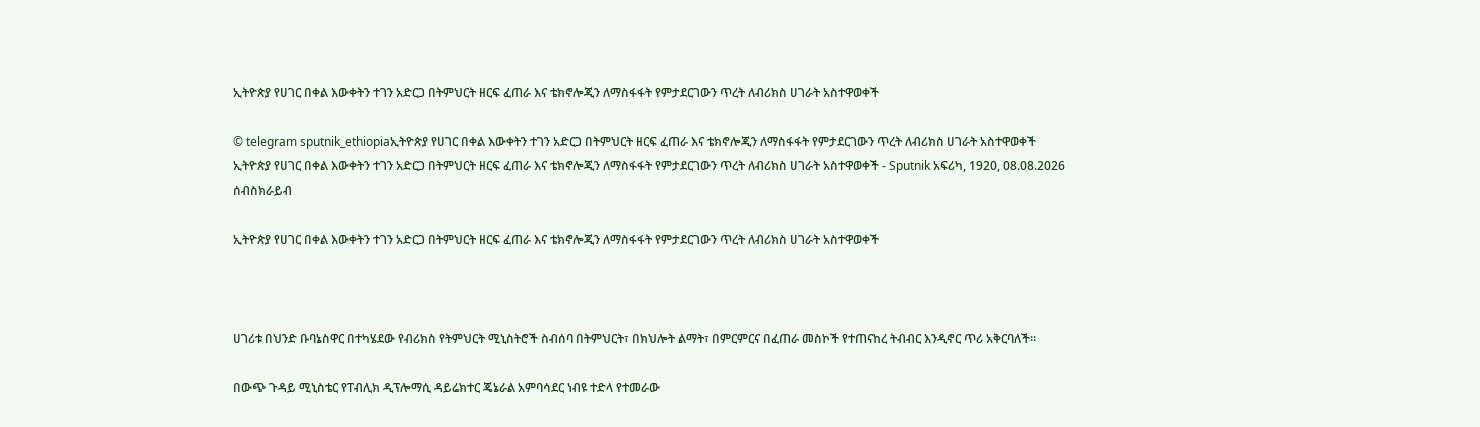ኢትዮጵያ የሀገር በቀል እውቀትን ተገን አድርጋ በትምህርት ዘርፍ ፈጠራ እና ቴክኖሎጂን ለማስፋፋት የምታደርገውን ጥረት ለብሪክስ ሀገራት አስተዋወቀች

© telegram sputnik_ethiopiaኢትዮጵያ የሀገር በቀል እውቀትን ተገን አድርጋ በትምህርት ዘርፍ ፈጠራ እና ቴክኖሎጂን ለማስፋፋት የምታደርገውን ጥረት ለብሪክስ ሀገራት አስተዋወቀች
ኢትዮጵያ የሀገር በቀል እውቀትን ተገን አድርጋ በትምህርት ዘርፍ ፈጠራ እና ቴክኖሎጂን ለማስፋፋት የምታደርገውን ጥረት ለብሪክስ ሀገራት አስተዋወቀች - Sputnik አፍሪካ, 1920, 08.08.2026
ሰብስክራይብ

ኢትዮጵያ የሀገር በቀል እውቀትን ተገን አድርጋ በትምህርት ዘርፍ ፈጠራ እና ቴክኖሎጂን ለማስፋፋት የምታደርገውን ጥረት ለብሪክስ ሀገራት አስተዋወቀች



ሀገሪቱ በህንድ ቡባኔስዋር በተካሄደው የብሪክስ የትምህርት ሚኒስትሮች ስብሰባ በትምህርት፣ በክህሎት ልማት፣ በምርምርና በፈጠራ መስኮች የተጠናከረ ትብብር እንዲኖር ጥሪ አቅርባለች።

በውጭ ጉዳይ ሚኒስቴር የፐብሊክ ዲፕሎማሲ ዳይሬክተር ጄኔራል አምባሳደር ነብዩ ተድላ የተመራው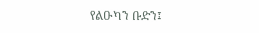የልዑካን ቡድን፤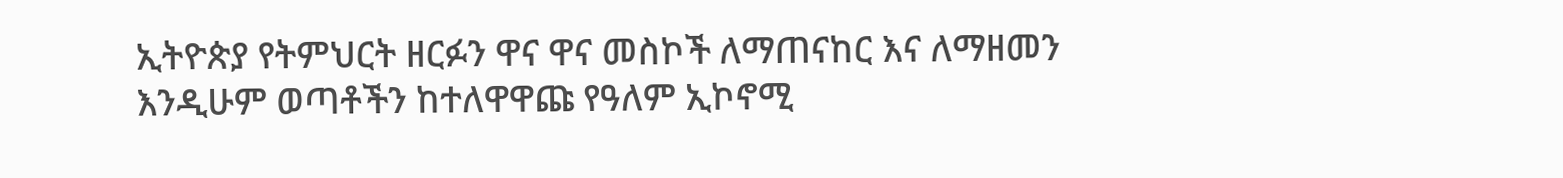ኢትዮጵያ የትምህርት ዘርፉን ዋና ዋና መስኮች ለማጠናከር እና ለማዘመን እንዲሁም ወጣቶችን ከተለዋዋጩ የዓለም ኢኮኖሚ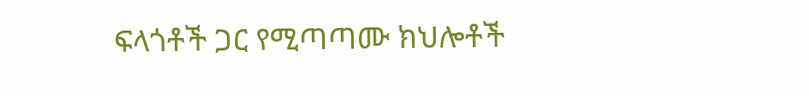ፍላጎቶች ጋር የሚጣጣሙ ክህሎቶች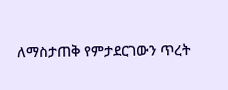ለማስታጠቅ የምታደርገውን ጥረት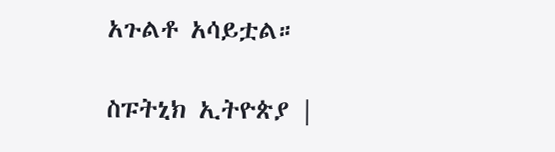አጉልቶ አሳይቷል።

ስፑትኒክ ኢትዮጵያ |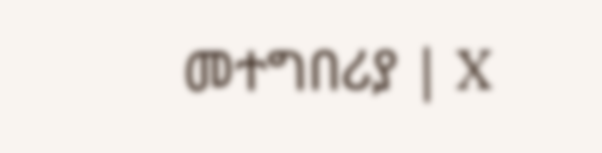መተግበሪያ | X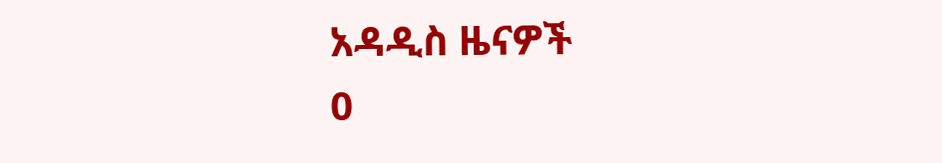አዳዲስ ዜናዎች
0